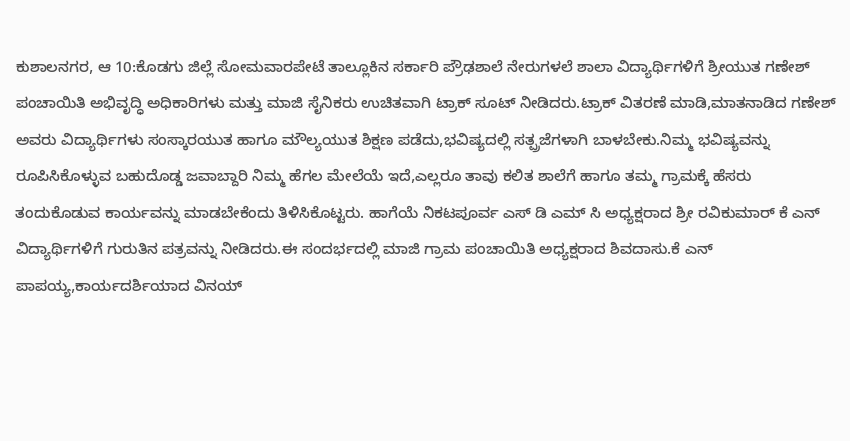ಕುಶಾಲನಗರ, ಆ 10:ಕೊಡಗು ಜಿಲ್ಲೆ ಸೋಮವಾರಪೇಟೆ ತಾಲ್ಲೂಕಿನ ಸರ್ಕಾರಿ ಪ್ರೌಢಶಾಲೆ ನೇರುಗಳಲೆ ಶಾಲಾ ವಿದ್ಯಾರ್ಥಿಗಳಿಗೆ ಶ್ರೀಯುತ ಗಣೇಶ್ ಪಂಚಾಯಿತಿ ಅಭಿವೃದ್ಧಿ ಅಧಿಕಾರಿಗಳು ಮತ್ತು ಮಾಜಿ ಸೈನಿಕರು ಉಚಿತವಾಗಿ ಟ್ರಾಕ್ ಸೂಟ್ ನೀಡಿದರು.ಟ್ರಾಕ್ ವಿತರಣೆ ಮಾಡಿ,ಮಾತನಾಡಿದ ಗಣೇಶ್ ಅವರು ವಿದ್ಯಾರ್ಥಿಗಳು ಸಂಸ್ಕಾರಯುತ ಹಾಗೂ ಮೌಲ್ಯಯುತ ಶಿಕ್ಷಣ ಪಡೆದು,ಭವಿಷ್ಯದಲ್ಲಿ ಸತ್ಪ್ರಜೆಗಳಾಗಿ ಬಾಳಬೇಕು.ನಿಮ್ಮ ಭವಿಷ್ಯವನ್ನು ರೂಪಿಸಿಕೊಳ್ಳುವ ಬಹುದೊಡ್ಡ ಜವಾಬ್ದಾರಿ ನಿಮ್ಮ ಹೆಗಲ ಮೇಲೆಯೆ ಇದೆ,ಎಲ್ಲರೂ ತಾವು ಕಲಿತ ಶಾಲೆಗೆ ಹಾಗೂ ತಮ್ಮ ಗ್ರಾಮಕ್ಕೆ ಹೆಸರು ತಂದುಕೊಡುವ ಕಾರ್ಯವನ್ನು ಮಾಡಬೇಕೆಂದು ತಿಳಿಸಿಕೊಟ್ಟರು. ಹಾಗೆಯೆ ನಿಕಟಪೂರ್ವ ಎಸ್ ಡಿ ಎಮ್ ಸಿ ಅಧ್ಯಕ್ಷರಾದ ಶ್ರೀ ರವಿಕುಮಾರ್ ಕೆ ಎನ್ ವಿದ್ಯಾರ್ಥಿಗಳಿಗೆ ಗುರುತಿನ ಪತ್ರವನ್ನು ನೀಡಿದರು.ಈ ಸಂದರ್ಭದಲ್ಲಿ ಮಾಜಿ ಗ್ರಾಮ ಪಂಚಾಯಿತಿ ಅಧ್ಯಕ್ಷರಾದ ಶಿವದಾಸು.ಕೆ ಎನ್ ಪಾಪಯ್ಯ,ಕಾರ್ಯದರ್ಶಿಯಾದ ವಿನಯ್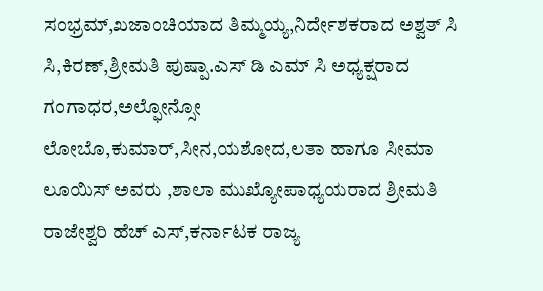ಸಂಭ್ರಮ್,ಖಜಾಂಚಿಯಾದ ತಿಮ್ಮಯ್ಯ,ನಿರ್ದೇಶಕರಾದ ಅಶ್ವತ್ ಸಿ ಸಿ,ಕಿರಣ್,ಶ್ರೀಮತಿ ಪುಷ್ಪಾ.ಎಸ್ ಡಿ ಎಮ್ ಸಿ ಅಧ್ಯಕ್ಷರಾದ ಗಂಗಾಧರ,ಅಲ್ಫೋನ್ಸೋ ಲೋಬೊ,ಕುಮಾರ್,ಸೀನ,ಯಶೋದ,ಲತಾ ಹಾಗೂ ಸೀಮಾ ಲೂಯಿಸ್ ಅವರು ,ಶಾಲಾ ಮುಖ್ಯೋಪಾಧ್ಯಯರಾದ ಶ್ರೀಮತಿ ರಾಜೇಶ್ವರಿ ಹೆಚ್ ಎಸ್,ಕರ್ನಾಟಕ ರಾಜ್ಯ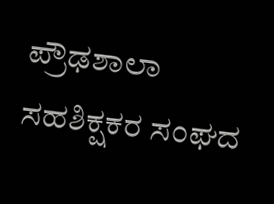ಪ್ರೌಢಶಾಲಾ ಸಹಶಿಕ್ಷಕರ ಸಂಘದ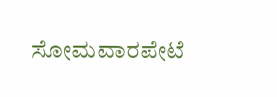ಸೋಮವಾರಪೇಟೆ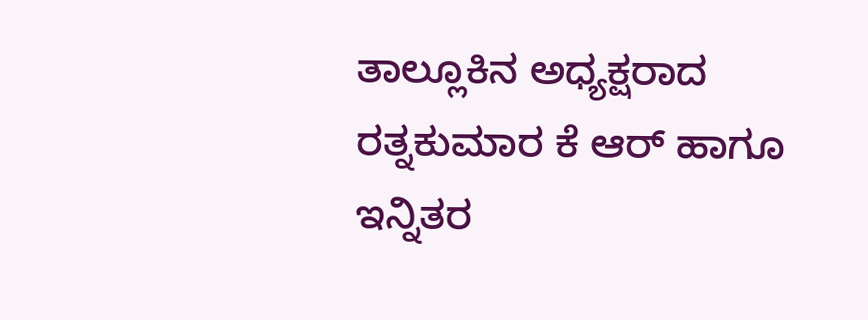ತಾಲ್ಲೂಕಿನ ಅಧ್ಯಕ್ಷರಾದ ರತ್ನಕುಮಾರ ಕೆ ಆರ್ ಹಾಗೂ ಇನ್ನಿತರ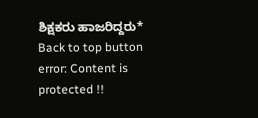ಶಿಕ್ಷಕರು ಹಾಜರಿದ್ದರು*
Back to top button
error: Content is protected !!